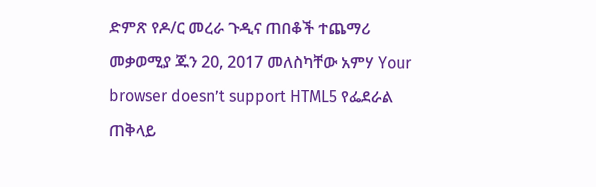ድምጽ የዶ/ር መረራ ጉዲና ጠበቆች ተጨማሪ መቃወሚያ ጁን 20, 2017 መለስካቸው አምሃ Your browser doesn’t support HTML5 የፌደራል ጠቅላይ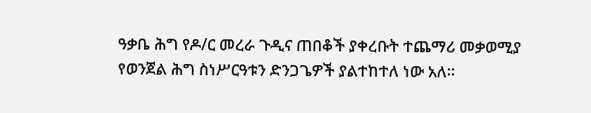ዓቃቤ ሕግ የዶ/ር መረራ ጉዲና ጠበቆች ያቀረቡት ተጨማሪ መቃወሚያ የወንጀል ሕግ ስነሥርዓቱን ድንጋጌዎች ያልተከተለ ነው አለ፡፡